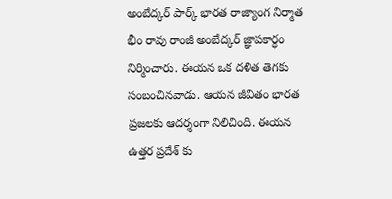అంబేద్కర్ పార్క్ భారత రాజ్యాంగ నిర్మాత భీం రావు రాంజీ అంబేద్కర్ జ్ఞాపకార్ధం నిర్మించారు. ఈయన ఒక దళిత తెగకు సంబంచినవాడు. ఆయన జీవితం భారత ప్రజలకు ఆదర్శంగా నిలిచింది. ఈయన ఉత్తర ప్రదేశ్ కు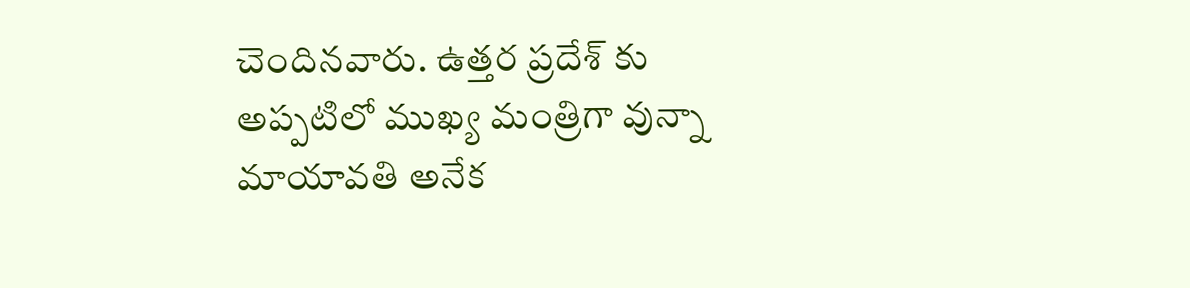చెందినవారు. ఉత్తర ప్రదేశ్ కు అప్పటిలో ముఖ్య మంత్రిగా వున్నా మాయావతి అనేక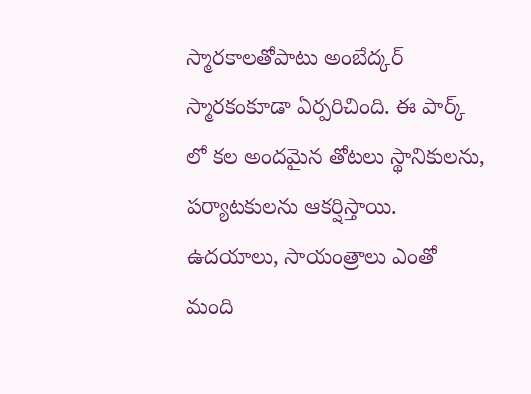స్మారకాలతోపాటు అంబేద్కర్ స్మారకంకూడా ఏర్పరిచింది. ఈ పార్క్ లో కల అందమైన తోటలు స్థానికులను, పర్యాటకులను ఆకర్షిస్తాయి. ఉదయాలు, సాయంత్రాలు ఎంతో మంది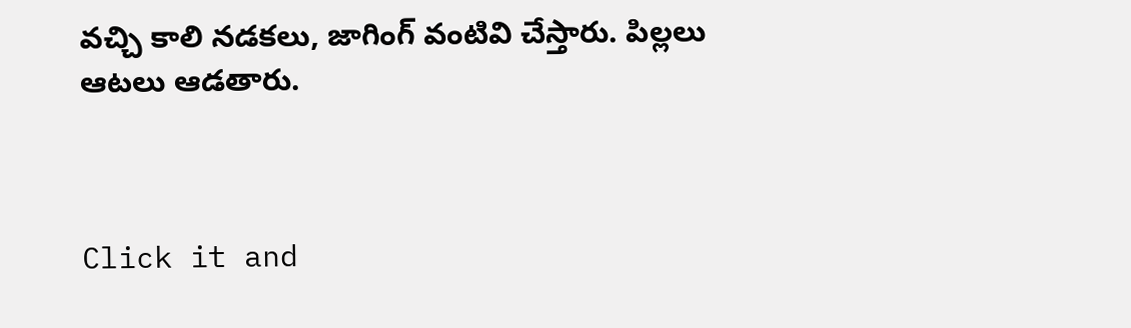వచ్చి కాలి నడకలు, జాగింగ్ వంటివి చేస్తారు. పిల్లలు ఆటలు ఆడతారు.



Click it and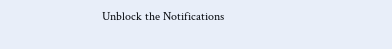Unblock the Notifications